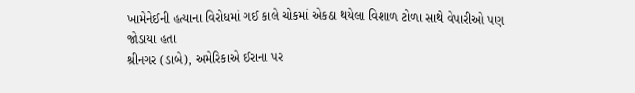ખામેનેઈની હત્યાના વિરોધમાં ગઈ કાલે ચોકમાં એકઠા થયેલા વિશાળ ટોળા સાથે વેપારીઓ પણ જોડાયા હતા
શ્રીનગર (ડાબે), અમેરિકાએ ઈરાના પર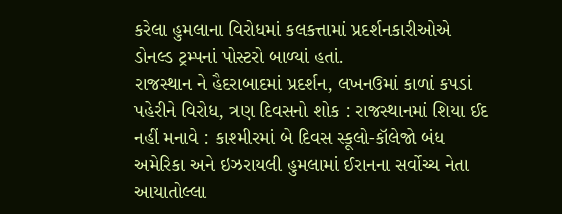કરેલા હુમલાના વિરોધમાં કલકત્તામાં પ્રદર્શનકારીઓએ ડોનલ્ડ ટ્રમ્પનાં પોસ્ટરો બાળ્યાં હતાં.
રાજસ્થાન ને હૈદરાબાદમાં પ્રદર્શન, લખનઉમાં કાળાં કપડાં પહેરીને વિરોધ, ત્રણ દિવસનો શોક : રાજસ્થાનમાં શિયા ઈદ નહીં મનાવે : કાશ્મીરમાં બે દિવસ સ્કૂલો-કૉલેજો બંધ
અમેરિકા અને ઇઝરાયલી હુમલામાં ઈરાનના સર્વોચ્ચ નેતા આયાતોલ્લા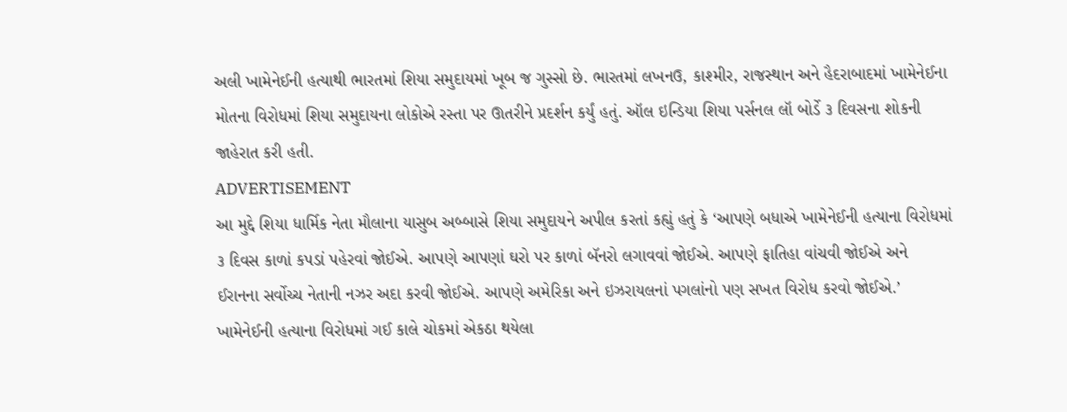અલી ખામેનેઈની હત્યાથી ભારતમાં શિયા સમુદાયમાં ખૂબ જ ગુસ્સો છે. ભારતમાં લખનઉ, કાશ્મીર, રાજસ્થાન અને હૈદરાબાદમાં ખામેનેઈના મોતના વિરોધમાં શિયા સમુદાયના લોકોએ રસ્તા પર ઊતરીને પ્રદર્શન કર્યું હતું. ઑલ ઇન્ડિયા શિયા પર્સનલ લૉ બોર્ડે ૩ દિવસના શોકની જાહેરાત કરી હતી.
ADVERTISEMENT
આ મુદ્દે શિયા ધાર્મિક નેતા મૌલાના યાસુબ અબ્બાસે શિયા સમુદાયને અપીલ કરતાં કહ્યું હતું કે ‘આપણે બધાએ ખામેનેઈની હત્યાના વિરોધમાં ૩ દિવસ કાળાં કપડાં પહેરવાં જોઈએ. આપણે આપણાં ઘરો પર કાળાં બૅનરો લગાવવાં જોઈએ. આપણે ફાતિહા વાંચવી જોઈએ અને ઈરાનના સર્વોચ્ચ નેતાની નઝર અદા કરવી જોઈએ. આપણે અમેરિકા અને ઇઝરાયલનાં પગલાંનો પણ સખત વિરોધ કરવો જોઈએ.’
ખામેનેઈની હત્યાના વિરોધમાં ગઈ કાલે ચોકમાં એકઠા થયેલા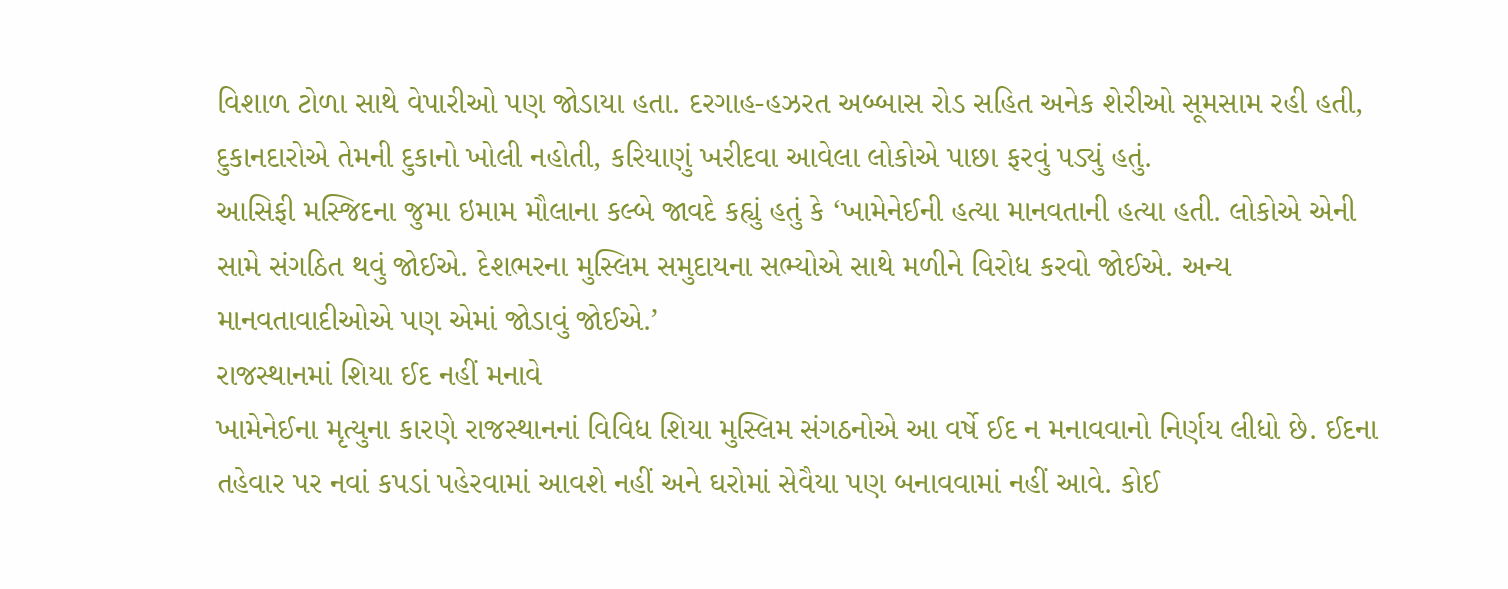વિશાળ ટોળા સાથે વેપારીઓ પણ જોડાયા હતા. દરગાહ-હઝરત અબ્બાસ રોડ સહિત અનેક શેરીઓ સૂમસામ રહી હતી, દુકાનદારોએ તેમની દુકાનો ખોલી નહોતી, કરિયાણું ખરીદવા આવેલા લોકોએ પાછા ફરવું પડ્યું હતું.
આસિફી મસ્જિદના જુમા ઇમામ મૌલાના કલ્બે જાવદે કહ્યું હતું કે ‘ખામેનેઈની હત્યા માનવતાની હત્યા હતી. લોકોએ એની સામે સંગઠિત થવું જોઈએ. દેશભરના મુસ્લિમ સમુદાયના સભ્યોએ સાથે મળીને વિરોધ કરવો જોઈએ. અન્ય માનવતાવાદીઓએ પણ એમાં જોડાવું જોઈએ.’
રાજસ્થાનમાં શિયા ઈદ નહીં મનાવે
ખામેનેઈના મૃત્યુના કારણે રાજસ્થાનનાં વિવિધ શિયા મુસ્લિમ સંગઠનોએ આ વર્ષે ઈદ ન મનાવવાનો નિર્ણય લીધો છે. ઈદના તહેવાર પર નવાં કપડાં પહેરવામાં આવશે નહીં અને ઘરોમાં સેવૈયા પણ બનાવવામાં નહીં આવે. કોઈ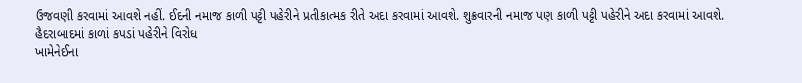ઉજવણી કરવામાં આવશે નહીં. ઈદની નમાજ કાળી પટ્ટી પહેરીને પ્રતીકાત્મક રીતે અદા કરવામાં આવશે. શુક્રવારની નમાજ પણ કાળી પટ્ટી પહેરીને અદા કરવામાં આવશે.
હૈદરાબાદમાં કાળાં કપડાં પહેરીને વિરોધ
ખામેનેઈના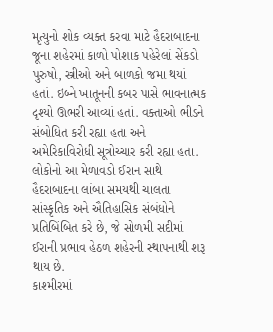મૃત્યુનો શોક વ્યક્ત કરવા માટે હૈદરાબાદના જૂના શહેરમાં કાળો પોશાક પહેરેલાં સેંકડો પુરુષો, સ્ત્રીઓ અને બાળકો જમા થયાં હતાં. ઇબ્ને ખાતૂનની કબર પાસે ભાવનાત્મક દૃશ્યો ઊભરી આવ્યાં હતાં. વક્તાઓ ભીડને સંબોધિત કરી રહ્યા હતા અને અમેરિકાવિરોધી સૂત્રોચ્ચાર કરી રહ્યા હતા. લોકોનો આ મેળાવડો ઈરાન સાથે હૈદરાબાદના લાંબા સમયથી ચાલતા સાંસ્કૃતિક અને ઐતિહાસિક સંબંધોને પ્રતિબિંબિત કરે છે, જે સોળમી સદીમાં ઈરાની પ્રભાવ હેઠળ શહેરની સ્થાપનાથી શરૂ થાય છે.
કાશ્મીરમાં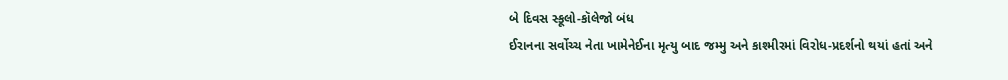બે દિવસ સ્કૂલો-કૉલેજો બંધ
ઈરાનના સર્વોચ્ચ નેતા ખામેનેઈના મૃત્યુ બાદ જમ્મુ અને કાશ્મીરમાં વિરોધ-પ્રદર્શનો થયાં હતાં અને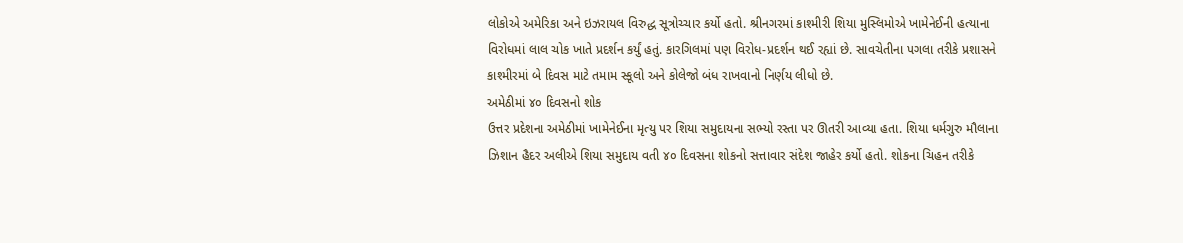લોકોએ અમેરિકા અને ઇઝરાયલ વિરુદ્ધ સૂત્રોચ્ચાર કર્યો હતો. શ્રીનગરમાં કાશ્મીરી શિયા મુસ્લિમોએ ખામેનેઈની હત્યાના વિરોધમાં લાલ ચોક ખાતે પ્રદર્શન કર્યું હતું. કારગિલમાં પણ વિરોધ-પ્રદર્શન થઈ રહ્યાં છે. સાવચેતીના પગલા તરીકે પ્રશાસને કાશ્મીરમાં બે દિવસ માટે તમામ સ્કૂલો અને કોલેજો બંધ રાખવાનો નિર્ણય લીધો છે.
અમેઠીમાં ૪૦ દિવસનો શોક
ઉત્તર પ્રદેશના અમેઠીમાં ખામેનેઈના મૃત્યુ પર શિયા સમુદાયના સભ્યો રસ્તા પર ઊતરી આવ્યા હતા. શિયા ધર્મગુરુ મૌલાના ઝિશાન હૈદર અલીએ શિયા સમુદાય વતી ૪૦ દિવસના શોકનો સત્તાવાર સંદેશ જાહેર કર્યો હતો. શોકના ચિહન તરીકે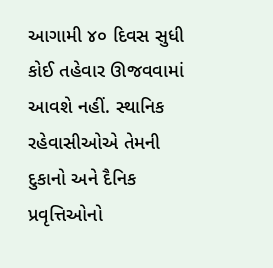આગામી ૪૦ દિવસ સુધી કોઈ તહેવાર ઊજવવામાં આવશે નહીં. સ્થાનિક રહેવાસીઓએ તેમની દુકાનો અને દૈનિક પ્રવૃત્તિઓનો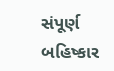સંપૂર્ણ બહિષ્કાર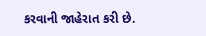કરવાની જાહેરાત કરી છે.